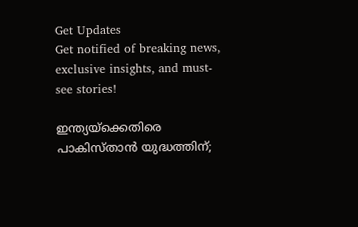Get Updates
Get notified of breaking news, exclusive insights, and must-see stories!

ഇന്ത്യയ്‌ക്കെതിരെ പാകിസ്താന്‍ യുദ്ധത്തിന്;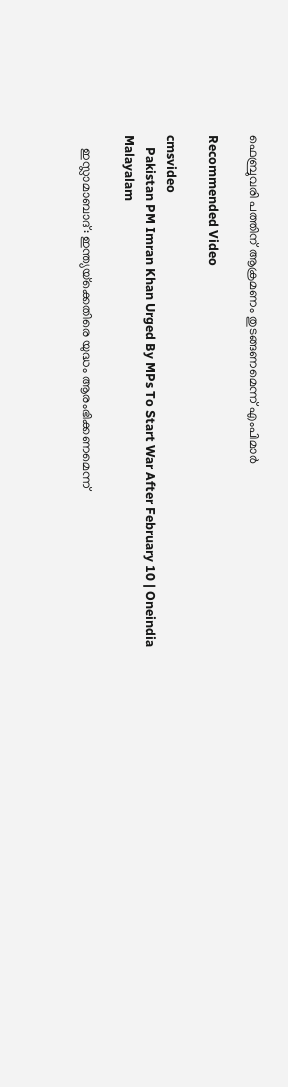ഫെബ്രുവരി പത്തിന് ആക്രമണം തുടങ്ങണമെന്ന് എംപിമാര്‍

Recommended Video

cmsvideo
    Pakistan PM Imran Khan Urged By MPs To Start War After February 10 | Oneindia Malayalam

    ഇസ്ലാമാബാദ്: ഇന്ത്യയ്‌ക്കെതിരെ യുദ്ധം ആരംഭിക്കണമെന്ന്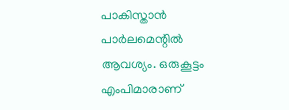പാകിസ്താന്‍ പാര്‍ലമെന്റില്‍ ആവശ്യം. ഒരുകൂട്ടം എംപിമാരാണ്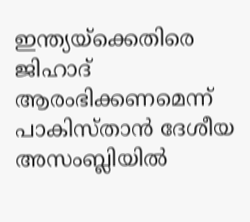ഇന്ത്യയ്‌ക്കെതിരെ ജിഹാദ് ആരംഭിക്കണമെന്ന് പാകിസ്താന്‍ ദേശീയ അസംബ്ലിയില്‍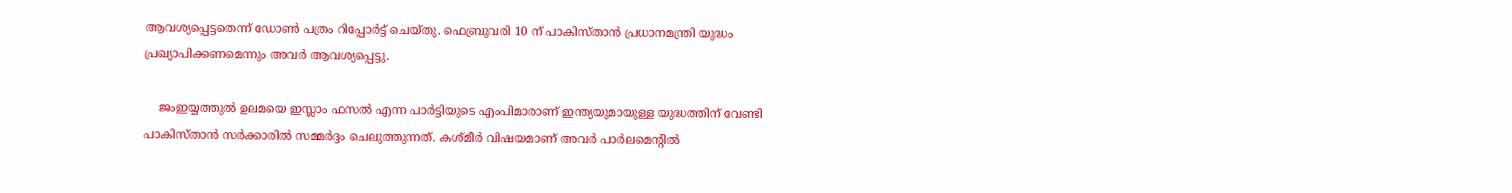ആവശ്യപ്പെട്ടതെന്ന് ഡോണ്‍ പത്രം റിപ്പോര്‍ട്ട് ചെയ്തു. ഫെബ്രുവരി 10 ന് പാകിസ്താന്‍ പ്രധാനമന്ത്രി യുദ്ധം പ്രഖ്യാപിക്കണമെന്നും അവര്‍ ആവശ്യപ്പെട്ടു.

    ജംഇയ്യത്തുല്‍ ഉലമയെ ഇസ്ലാം ഫസല്‍ എന്ന പാര്‍ട്ടിയുടെ എംപിമാരാണ് ഇന്ത്യയുമായുള്ള യുദ്ധത്തിന് വേണ്ടി പാകിസ്താന്‍ സര്‍ക്കാരില്‍ സമ്മര്‍ദ്ദം ചെലുത്തുന്നത്. കശ്മീര്‍ വിഷയമാണ് അവര്‍ പാര്‍ലമെന്റില്‍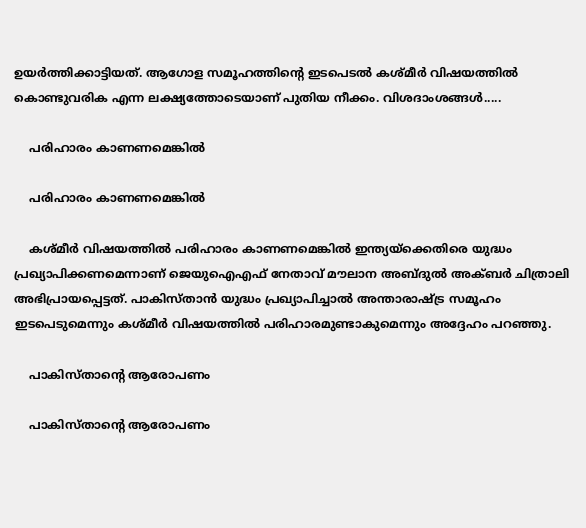ഉയര്‍ത്തിക്കാട്ടിയത്. ആഗോള സമൂഹത്തിന്റെ ഇടപെടല്‍ കശ്മീര്‍ വിഷയത്തില്‍ കൊണ്ടുവരിക എന്ന ലക്ഷ്യത്തോടെയാണ് പുതിയ നീക്കം. വിശദാംശങ്ങള്‍.....

    പരിഹാരം കാണണമെങ്കില്‍

    പരിഹാരം കാണണമെങ്കില്‍

    കശ്മീര്‍ വിഷയത്തില്‍ പരിഹാരം കാണണമെങ്കില്‍ ഇന്ത്യയ്‌ക്കെതിരെ യുദ്ധം പ്രഖ്യാപിക്കണമെന്നാണ് ജെയുഐഎഫ് നേതാവ് മൗലാന അബ്ദുല്‍ അക്ബര്‍ ചിത്രാലി അഭിപ്രായപ്പെട്ടത്. പാകിസ്താന്‍ യുദ്ധം പ്രഖ്യാപിച്ചാല്‍ അന്താരാഷ്ട്ര സമൂഹം ഇടപെടുമെന്നും കശ്മീര്‍ വിഷയത്തില്‍ പരിഹാരമുണ്ടാകുമെന്നും അദ്ദേഹം പറഞ്ഞു.

    പാകിസ്താന്റെ ആരോപണം

    പാകിസ്താന്റെ ആരോപണം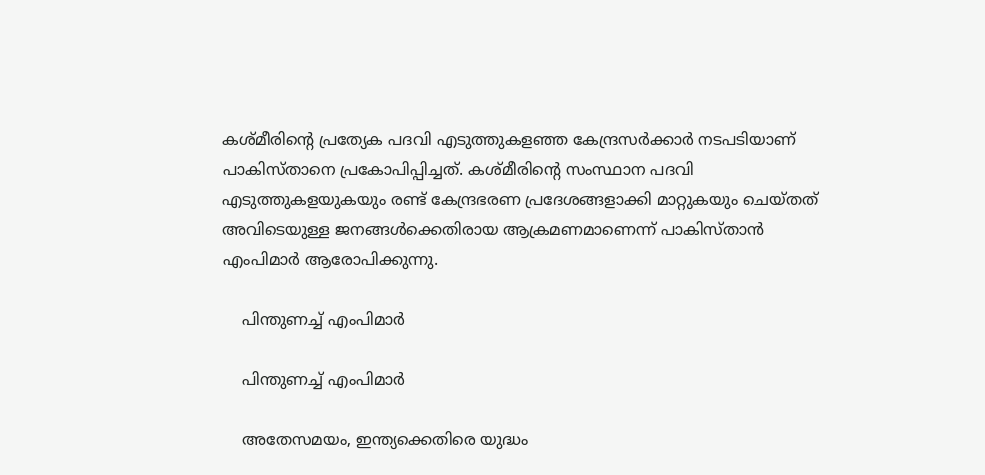കശ്മീരിന്റെ പ്രത്യേക പദവി എടുത്തുകളഞ്ഞ കേന്ദ്രസര്‍ക്കാര്‍ നടപടിയാണ് പാകിസ്താനെ പ്രകോപിപ്പിച്ചത്. കശ്മീരിന്റെ സംസ്ഥാന പദവി എടുത്തുകളയുകയും രണ്ട് കേന്ദ്രഭരണ പ്രദേശങ്ങളാക്കി മാറ്റുകയും ചെയ്തത് അവിടെയുള്ള ജനങ്ങള്‍ക്കെതിരായ ആക്രമണമാണെന്ന് പാകിസ്താന്‍ എംപിമാര്‍ ആരോപിക്കുന്നു.

    പിന്തുണച്ച് എംപിമാര്‍

    പിന്തുണച്ച് എംപിമാര്‍

    അതേസമയം, ഇന്ത്യക്കെതിരെ യുദ്ധം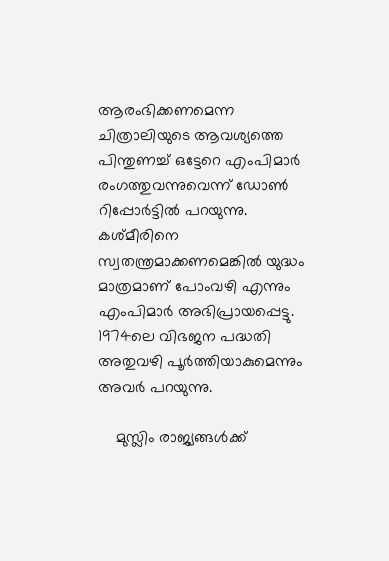ആരംഭിക്കണമെന്ന ചിത്രാലിയുടെ ആവശ്യത്തെ പിന്തുണച്ച് ഒട്ടേറെ എംപിമാര്‍ രംഗത്തുവന്നുവെന്ന് ഡോണ്‍ റിപ്പോര്‍ട്ടില്‍ പറയുന്നു. കശ്മീരിനെ സ്വതന്ത്രമാക്കണമെങ്കില്‍ യുദ്ധം മാത്രമാണ് പോംവഴി എന്നും എംപിമാര്‍ അഭിപ്രായപ്പെട്ടു. 1974ലെ വിഭജന പദ്ധതി അതുവഴി പൂര്‍ത്തിയാകുമെന്നും അവര്‍ പറയുന്നു.

    മുസ്ലിം രാജ്യങ്ങള്‍ക്ക്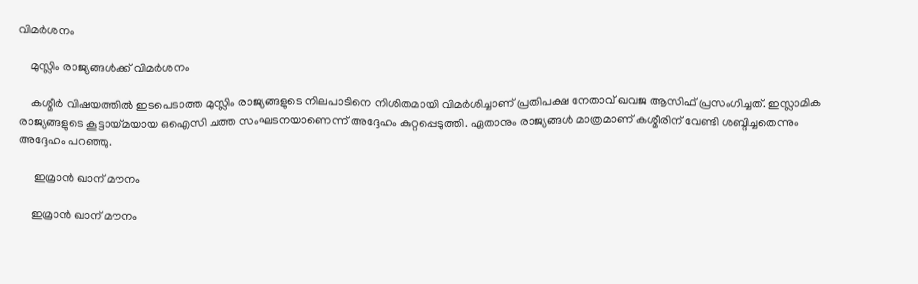വിമര്‍ശനം

    മുസ്ലിം രാജ്യങ്ങള്‍ക്ക് വിമര്‍ശനം

    കശ്മീര്‍ വിഷയത്തില്‍ ഇടപെടാത്ത മുസ്ലിം രാജ്യങ്ങളുടെ നിലപാടിനെ നിശിതമായി വിമര്‍ശിച്ചാണ് പ്രതിപക്ഷ നേതാവ് ഖവജ ആസിഫ് പ്രസംഗിച്ചത്. ഇസ്ലാമിക രാജ്യങ്ങളുടെ കൂട്ടായ്മയായ ഒഐസി ചത്ത സംഘടനയാണെന്ന് അദ്ദേഹം കുറ്റപ്പെടുത്തി. ഏതാനും രാജ്യങ്ങള്‍ മാത്രമാണ് കശ്മീരിന് വേണ്ടി ശബ്ദിച്ചതെന്നും അദ്ദേഹം പറഞ്ഞു.

     ഇമ്രാന്‍ ഖാന് മൗനം

    ഇമ്രാന്‍ ഖാന് മൗനം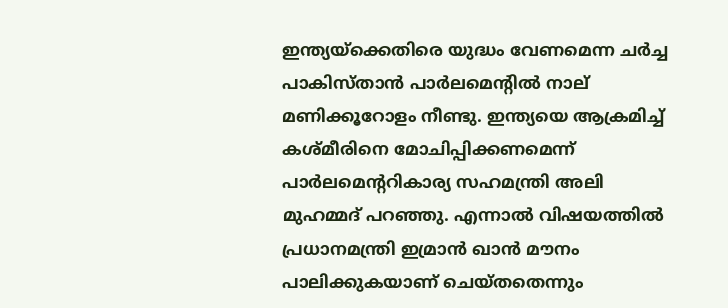ഇന്ത്യയ്‌ക്കെതിരെ യുദ്ധം വേണമെന്ന ചര്‍ച്ച പാകിസ്താന്‍ പാര്‍ലമെന്റില്‍ നാല് മണിക്കൂറോളം നീണ്ടു. ഇന്ത്യയെ ആക്രമിച്ച് കശ്മീരിനെ മോചിപ്പിക്കണമെന്ന് പാര്‍ലമെന്ററികാര്യ സഹമന്ത്രി അലി മുഹമ്മദ് പറഞ്ഞു. എന്നാല്‍ വിഷയത്തില്‍ പ്രധാനമന്ത്രി ഇമ്രാന്‍ ഖാന്‍ മൗനം പാലിക്കുകയാണ് ചെയ്തതെന്നും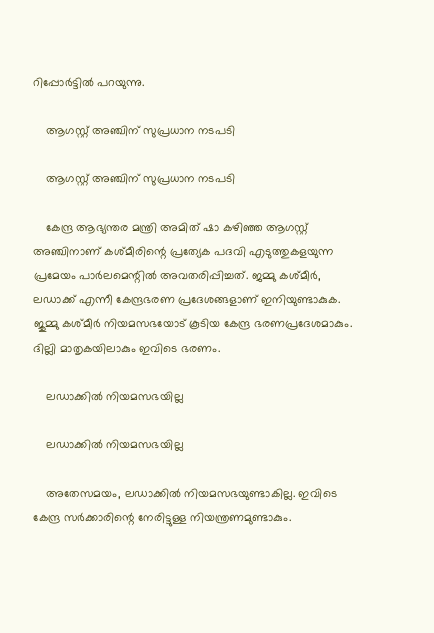റിപ്പോര്‍ട്ടില്‍ പറയുന്നു.

    ആഗസ്റ്റ് അഞ്ചിന് സുപ്രധാന നടപടി

    ആഗസ്റ്റ് അഞ്ചിന് സുപ്രധാന നടപടി

    കേന്ദ്ര ആഭ്യന്തര മന്ത്രി അമിത് ഷാ കഴിഞ്ഞ ആഗസ്റ്റ് അഞ്ചിനാണ് കശ്മീരിന്റെ പ്രത്യേക പദവി എടുത്തുകളയുന്ന പ്രമേയം പാര്‍ലമെന്റില്‍ അവതരിപ്പിച്ചത്. ജമ്മു കശ്മീര്‍, ലഡാക്ക് എന്നീ കേന്ദ്രഭരണ പ്രദേശങ്ങളാണ് ഇനിയുണ്ടാകുക. ജുമ്മു കശ്മീര്‍ നിയമസഭയോട് കൂടിയ കേന്ദ്ര ഭരണപ്രദേശമാകും. ദില്ലി മാതൃകയിലാകും ഇവിടെ ഭരണം.

    ലഡാക്കില്‍ നിയമസഭയില്ല

    ലഡാക്കില്‍ നിയമസഭയില്ല

    അതേസമയം, ലഡാക്കില്‍ നിയമസഭയുണ്ടാകില്ല. ഇവിടെ കേന്ദ്ര സര്‍ക്കാരിന്റെ നേരിട്ടുള്ള നിയന്ത്രണമുണ്ടാകും.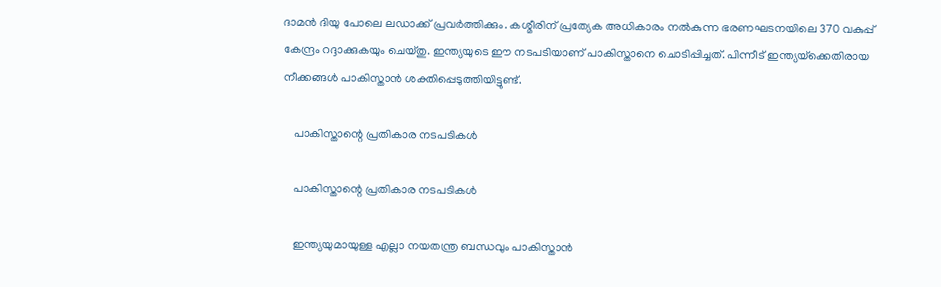ദാമന്‍ ദിയു പോലെ ലഡാക്ക് പ്രവര്‍ത്തിക്കും. കശ്മീരിന് പ്രത്യേക അധികാരം നല്‍കുന്ന ഭരണഘടനയിലെ 370 വകുപ്പ് കേന്ദ്രം റദ്ദാക്കുകയും ചെയ്തു. ഇന്ത്യയുടെ ഈ നടപടിയാണ് പാകിസ്താനെ ചൊടിപ്പിച്ചത്. പിന്നീട് ഇന്ത്യയ്‌ക്കെതിരായ നീക്കങ്ങള്‍ പാകിസ്താന്‍ ശക്തിപ്പെടുത്തിയിട്ടുണ്ട്.

    പാകിസ്താന്റെ പ്രതികാര നടപടികള്‍

    പാകിസ്താന്റെ പ്രതികാര നടപടികള്‍

    ഇന്ത്യയുമായുള്ള എല്ലാ നയതന്ത്ര ബന്ധവും പാകിസ്താന്‍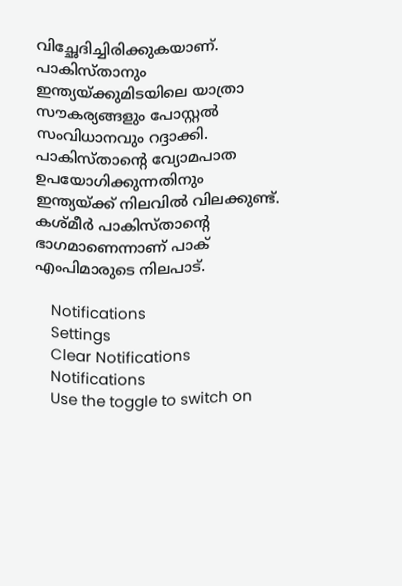വിച്ഛേദിച്ചിരിക്കുകയാണ്. പാകിസ്താനും ഇന്ത്യയ്ക്കുമിടയിലെ യാത്രാ സൗകര്യങ്ങളും പോസ്റ്റല്‍ സംവിധാനവും റദ്ദാക്കി. പാകിസ്താന്റെ വ്യോമപാത ഉപയോഗിക്കുന്നതിനും ഇന്ത്യയ്ക്ക് നിലവില്‍ വിലക്കുണ്ട്. കശ്മീര്‍ പാകിസ്താന്റെ ഭാഗമാണെന്നാണ് പാക് എംപിമാരുടെ നിലപാട്.

    Notifications
    Settings
    Clear Notifications
    Notifications
    Use the toggle to switch on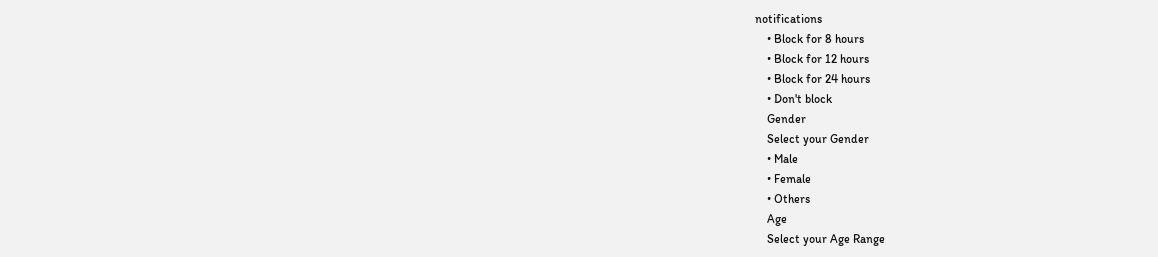notifications
    • Block for 8 hours
    • Block for 12 hours
    • Block for 24 hours
    • Don't block
    Gender
    Select your Gender
    • Male
    • Female
    • Others
    Age
    Select your Age Range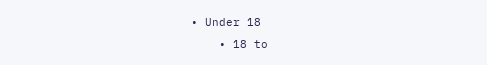• Under 18
    • 18 to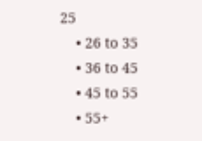25
    • 26 to 35
    • 36 to 45
    • 45 to 55
    • 55+